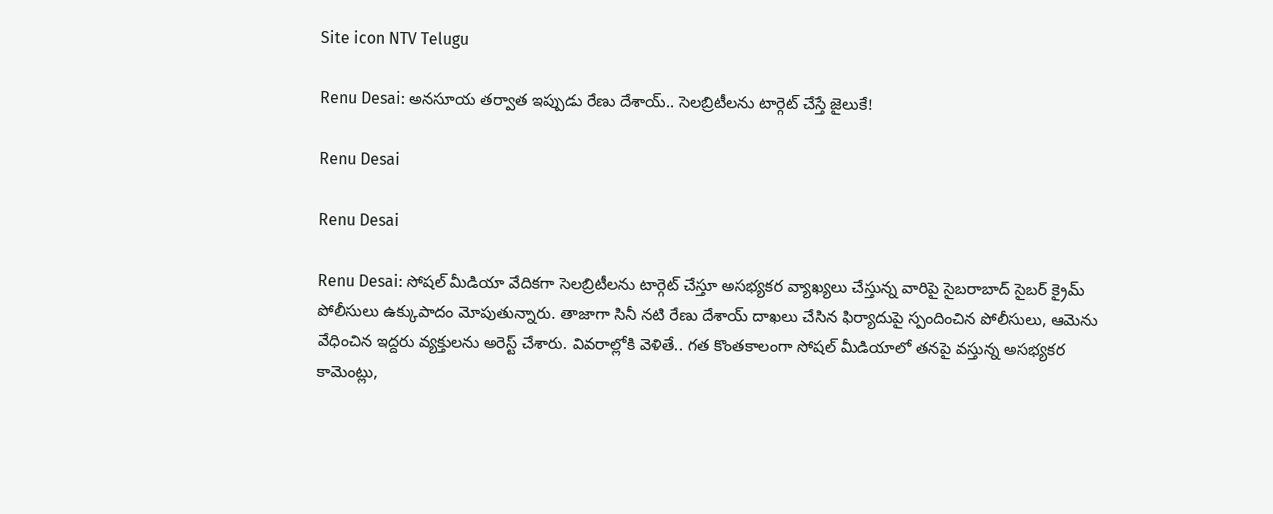Site icon NTV Telugu

Renu Desai: అనసూయ తర్వాత ఇప్పుడు రేణు దేశాయ్.. సెలబ్రిటీలను టార్గెట్ చేస్తే జైలుకే!

Renu Desai

Renu Desai

Renu Desai: సోషల్ మీడియా వేదికగా సెలబ్రిటీలను టార్గెట్ చేస్తూ అసభ్యకర వ్యాఖ్యలు చేస్తున్న వారిపై సైబరాబాద్ సైబర్ క్రైమ్ పోలీసులు ఉక్కుపాదం మోపుతున్నారు. తాజాగా సినీ నటి రేణు దేశాయ్ దాఖలు చేసిన ఫిర్యాదుపై స్పందించిన పోలీసులు, ఆమెను వేధించిన ఇద్దరు వ్యక్తులను అరెస్ట్ చేశారు. వివరాల్లోకి వెళితే.. గత కొంతకాలంగా సోషల్ మీడియాలో తనపై వస్తున్న అసభ్యకర కామెంట్లు,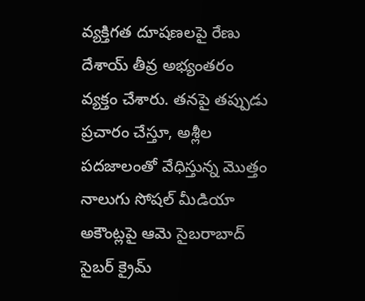వ్యక్తిగత దూషణలపై రేణు దేశాయ్ తీవ్ర అభ్యంతరం వ్యక్తం చేశారు. తనపై తప్పుడు ప్రచారం చేస్తూ, అశ్లీల పదజాలంతో వేధిస్తున్న మొత్తం నాలుగు సోషల్ మీడియా అకౌంట్లపై ఆమె సైబరాబాద్ సైబర్ క్రైమ్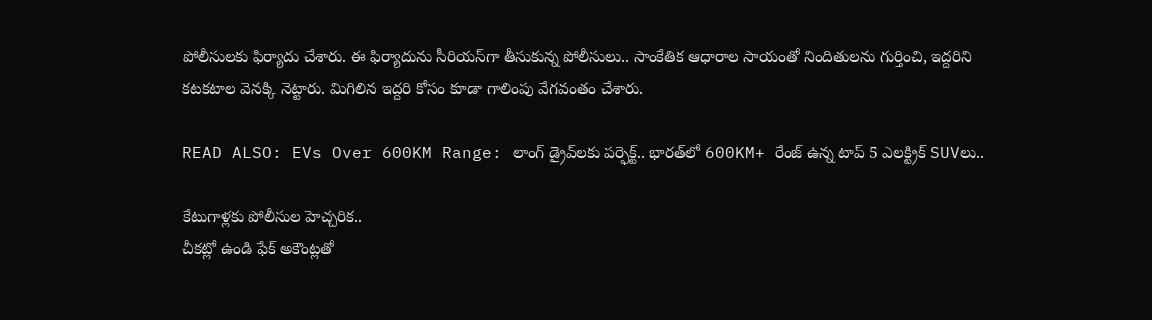పోలీసులకు ఫిర్యాదు చేశారు. ఈ ఫిర్యాదును సీరియస్‌గా తీసుకున్న పోలీసులు.. సాంకేతిక ఆధారాల సాయంతో నిందితులను గుర్తించి, ఇద్దరిని కటకటాల వెనక్కి నెట్టారు. మిగిలిన ఇద్దరి కోసం కూడా గాలింపు వేగవంతం చేశారు.

READ ALSO: EVs Over 600KM Range: లాంగ్ డ్రైవ్‌లకు పర్ఫెక్ట్.. భారత్‌లో 600KM+ రేంజ్ ఉన్న టాప్ 5 ఎలక్ట్రిక్ SUVలు..

కేటుగాళ్లకు పోలీసుల హెచ్చరిక..
చీకట్లో ఉండి ఫేక్ అకౌంట్లతో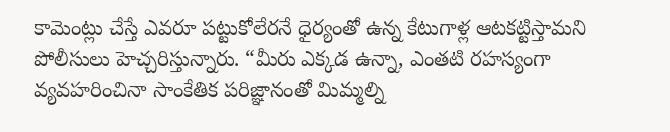కామెంట్లు చేస్తే ఎవరూ పట్టుకోలేరనే ధైర్యంతో ఉన్న కేటుగాళ్ల ఆటకట్టిస్తామని పోలీసులు హెచ్చరిస్తున్నారు. “మీరు ఎక్కడ ఉన్నా, ఎంతటి రహస్యంగా వ్యవహరించినా సాంకేతిక పరిజ్ఞానంతో మిమ్మల్ని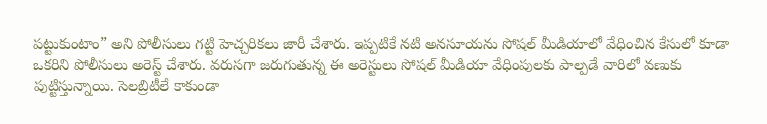పట్టుకుంటాం” అని పోలీసులు గట్టి హెచ్చరికలు జారీ చేశారు. ఇప్పటికే నటి అనసూయను సోషల్ మీడియాలో వేధించిన కేసులో కూడా ఒకరిని పోలీసులు అరెస్ట్ చేశారు. వరుసగా జరుగుతున్న ఈ అరెస్టులు సోషల్ మీడియా వేధింపులకు పాల్పడే వారిలో వణుకు పుట్టిస్తున్నాయి. సెలబ్రిటీలే కాకుండా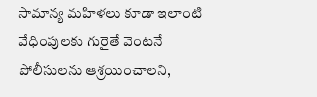సామాన్య మహిళలు కూడా ఇలాంటి వేధింపులకు గురైతే వెంటనే పోలీసులను ఆశ్రయించాలని,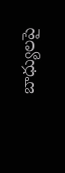బాధ్యులపై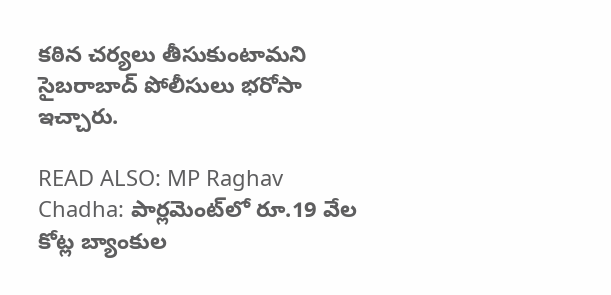కఠిన చర్యలు తీసుకుంటామని సైబరాబాద్ పోలీసులు భరోసా ఇచ్చారు.

READ ALSO: MP Raghav Chadha: పార్లమెంట్‌లో రూ.19 వేల కోట్ల బ్యాంకుల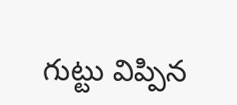గుట్టు విప్పిన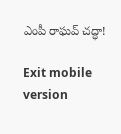ఎంపీ రాఘవ్ చద్ధా!

Exit mobile version